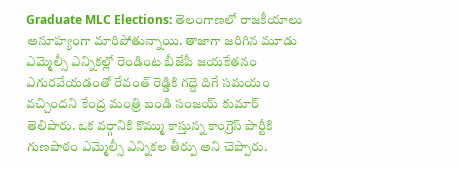Graduate MLC Elections: తెలంగాణలో రాజకీయాలు అనూహ్యంగా మారిపోతున్నాయి. తాజాగా జరిగిన మూడు ఎమ్మెల్సీ ఎన్నికల్లో రెండింట బీజేపీ జయకేతనం ఎగురవేయడంతో రేవంత్ రెడ్డికి గద్దె దిగే సమయం వచ్చిందని కేంద్ర మంత్రి బండి సంజయ్ కుమార్ తెలిపారు. ఒక వర్గానికి కొమ్ము కాస్తున్న కాంగ్రెస్ పార్టీకి గుణపాఠం ఎమ్మెల్సీ ఎన్నికల తీర్పు అని చెప్పారు.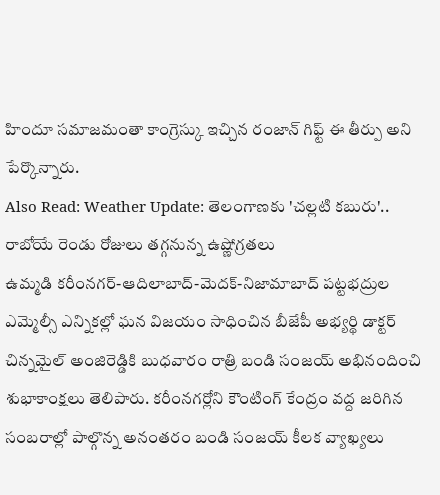హిందూ సమాజమంతా కాంగ్రెస్కు ఇచ్చిన రంజాన్ గిఫ్ట్ ఈ తీర్పు అని పేర్కొన్నారు.
Also Read: Weather Update: తెలంగాణకు 'చల్లటి కబురు'.. రాబోయే రెండు రోజులు తగ్గనున్న ఉష్ణోగ్రతలు
ఉమ్మడి కరీంనగర్-ఆదిలాబాద్-మెదక్-నిజామాబాద్ పట్టభద్రుల ఎమ్మెల్సీ ఎన్నికల్లో ఘన విజయం సాధించిన బీజేపీ అభ్యర్థి డాక్టర్ చిన్నమైల్ అంజిరెడ్డికి బుధవారం రాత్రి బండి సంజయ్ అభినందించి శుభాకాంక్షలు తెలిపారు. కరీంనగర్లోని కౌంటింగ్ కేంద్రం వద్ద జరిగిన సంబరాల్లో పాల్గొన్న అనంతరం బండి సంజయ్ కీలక వ్యాఖ్యలు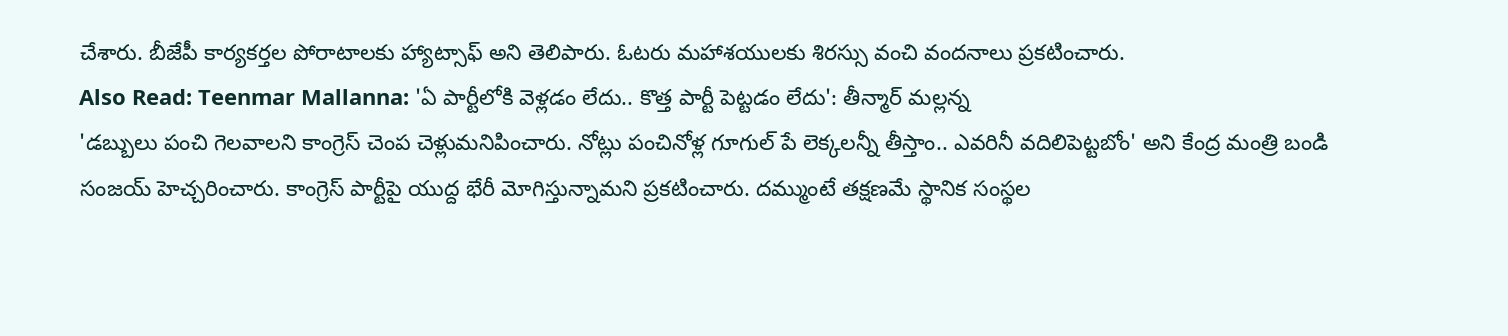చేశారు. బీజేపీ కార్యకర్తల పోరాటాలకు హ్యాట్సాఫ్ అని తెలిపారు. ఓటరు మహాశయులకు శిరస్సు వంచి వందనాలు ప్రకటించారు.
Also Read: Teenmar Mallanna: 'ఏ పార్టీలోకి వెళ్లడం లేదు.. కొత్త పార్టీ పెట్టడం లేదు': తీన్మార్ మల్లన్న
'డబ్బులు పంచి గెలవాలని కాంగ్రెస్ చెంప చెళ్లుమనిపించారు. నోట్లు పంచినోళ్ల గూగుల్ పే లెక్కలన్నీ తీస్తాం.. ఎవరినీ వదిలిపెట్టబోం' అని కేంద్ర మంత్రి బండి సంజయ్ హెచ్చరించారు. కాంగ్రెస్ పార్టీపై యుద్ద భేరీ మోగిస్తున్నామని ప్రకటించారు. దమ్ముంటే తక్షణమే స్థానిక సంస్థల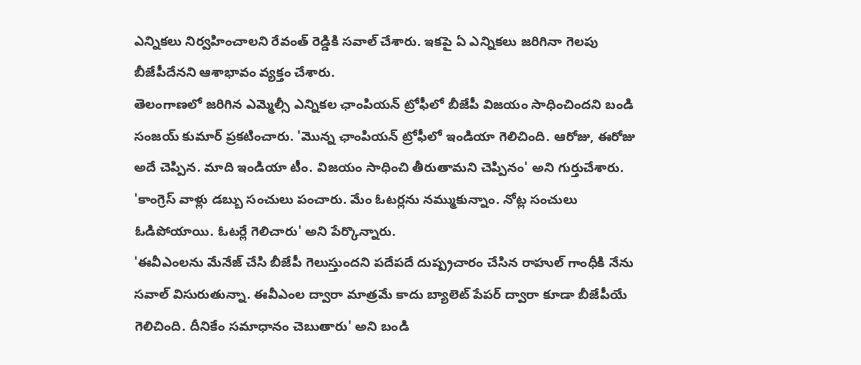ఎన్నికలు నిర్వహించాలని రేవంత్ రెడ్డికి సవాల్ చేశారు. ఇకపై ఏ ఎన్నికలు జరిగినా గెలపు బీజేపీదేనని ఆశాభావం వ్యక్తం చేశారు.
తెలంగాణలో జరిగిన ఎమ్మెల్సీ ఎన్నికల ఛాంపియన్ ట్రోఫీలో బీజేపీ విజయం సాధించిందని బండి సంజయ్ కుమార్ ప్రకటించారు. 'మొన్న ఛాంపియన్ ట్రోఫీలో ఇండియా గెలిచింది. ఆరోజు, ఈరోజు అదే చెప్పిన. మాది ఇండియా టీం. విజయం సాధించి తీరుతామని చెప్పినం' అని గుర్తుచేశారు. 'కాంగ్రెస్ వాళ్లు డబ్బు సంచులు పంచారు. మేం ఓటర్లను నమ్ముకున్నాం. నోట్ల సంచులు ఓడిపోయాయి. ఓటర్లే గెలిచారు' అని పేర్కొన్నారు.
'ఈవీఎంలను మేనేజ్ చేసి బీజేపీ గెలుస్తుందని పదేపదే దుష్ప్రచారం చేసిన రాహుల్ గాంధీకి నేను సవాల్ విసురుతున్నా. ఈవీఎంల ద్వారా మాత్రమే కాదు బ్యాలెట్ పేపర్ ద్వారా కూడా బీజేపీయే గెలిచింది. దీనికేం సమాధానం చెబుతారు' అని బండి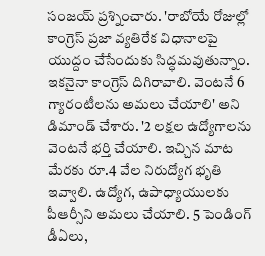సంజయ్ ప్రశ్నించారు. 'రాబోయే రోజుల్లో కాంగ్రెస్ ప్రజా వ్యతిరేక విధానాలపై యుద్దం చేసేందుకు సిద్ధమవుతున్నాం. ఇకనైనా కాంగ్రెస్ దిగిరావాలి. వెంటనే 6 గ్యారంటీలను అమలు చేయాలి' అని డిమాండ్ చేశారు. '2 లక్షల ఉద్యోగాలను వెంటనే భర్తి చేయాలి. ఇచ్చిన మాట మేరకు రూ.4 వేల నిరుద్యోగ భృతి ఇవ్వాలి. ఉద్యోగ, ఉపాధ్యాయులకు పీఆర్సీని అమలు చేయాలి. 5 పెండింగ్ డీఏలు,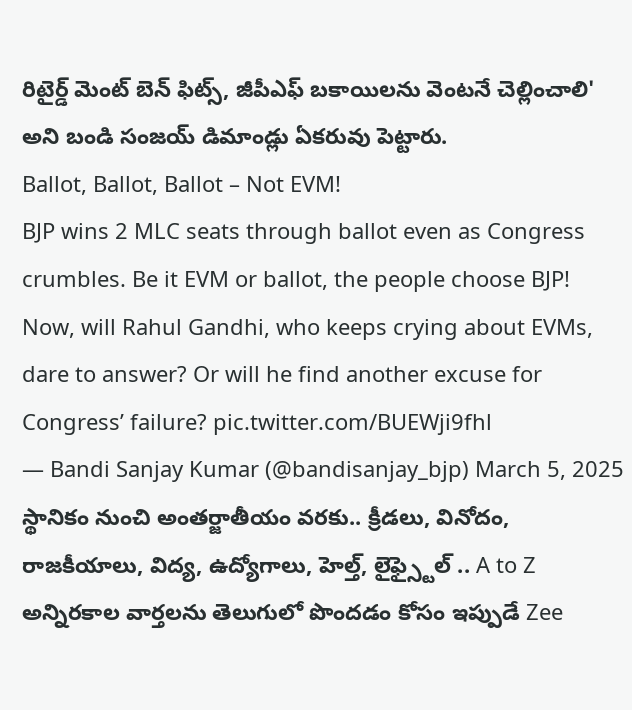రిటైర్డ్ మెంట్ బెన్ ఫిట్స్, జీపీఎఫ్ బకాయిలను వెంటనే చెల్లించాలి' అని బండి సంజయ్ డిమాండ్లు ఏకరువు పెట్టారు.
Ballot, Ballot, Ballot – Not EVM!
BJP wins 2 MLC seats through ballot even as Congress crumbles. Be it EVM or ballot, the people choose BJP!
Now, will Rahul Gandhi, who keeps crying about EVMs, dare to answer? Or will he find another excuse for Congress’ failure? pic.twitter.com/BUEWji9fhl
— Bandi Sanjay Kumar (@bandisanjay_bjp) March 5, 2025
స్థానికం నుంచి అంతర్జాతీయం వరకు.. క్రీడలు, వినోదం, రాజకీయాలు, విద్య, ఉద్యోగాలు, హెల్త్, లైఫ్స్టైల్ .. A to Z అన్నిరకాల వార్తలను తెలుగులో పొందడం కోసం ఇప్పుడే Zee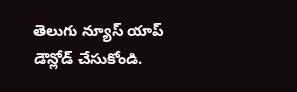తెలుగు న్యూస్ యాప్ డౌన్లోడ్ చేసుకోండి.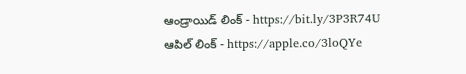ఆండ్రాయిడ్ లింక్ - https://bit.ly/3P3R74U
ఆపిల్ లింక్ - https://apple.co/3loQYe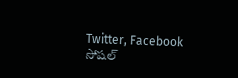Twitter, Facebook సోషల్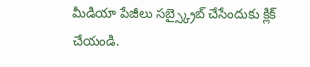మీడియా పేజీలు సబ్స్క్రైబ్ చేసేందుకు క్లిక్ చేయండి.